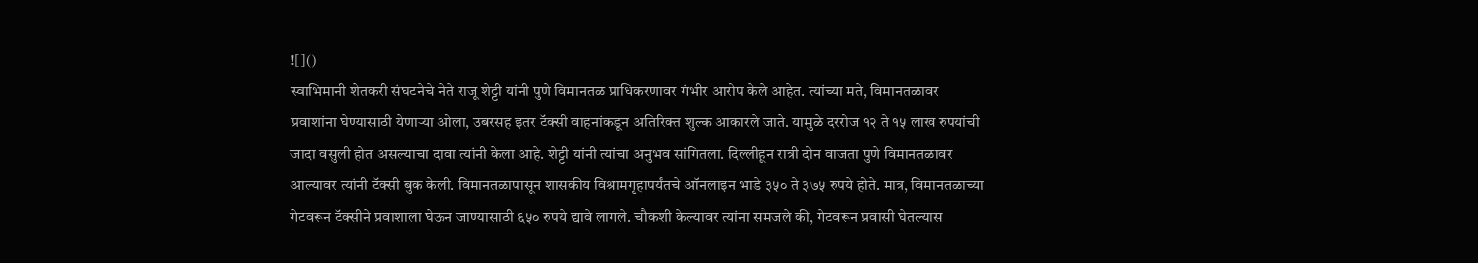![]()
स्वाभिमानी शेतकरी संघटनेचे नेते राजू शेट्टी यांनी पुणे विमानतळ प्राधिकरणावर गंभीर आरोप केले आहेत. त्यांच्या मते, विमानतळावर प्रवाशांना घेण्यासाठी येणाऱ्या ओला, उबरसह इतर टॅक्सी वाहनांकडून अतिरिक्त शुल्क आकारले जाते. यामुळे दररोज १२ ते १५ लाख रुपयांची जादा वसुली होत असल्याचा दावा त्यांनी केला आहे. शेट्टी यांनी त्यांचा अनुभव सांगितला. दिल्लीहून रात्री दोन वाजता पुणे विमानतळावर आल्यावर त्यांनी टॅक्सी बुक केली. विमानतळापासून शासकीय विश्रामगृहापर्यंतचे ऑनलाइन भाडे ३५० ते ३७५ रुपये होते. मात्र, विमानतळाच्या गेटवरून टॅक्सीने प्रवाशाला घेऊन जाण्यासाठी ६५० रुपये द्यावे लागले. चौकशी केल्यावर त्यांना समजले की, गेटवरून प्रवासी घेतल्यास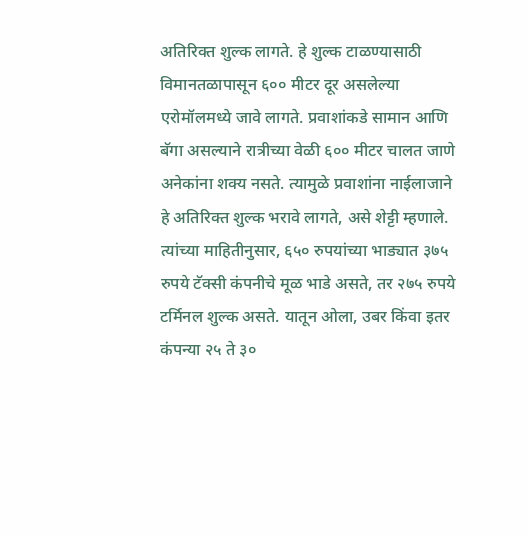अतिरिक्त शुल्क लागते. हे शुल्क टाळण्यासाठी विमानतळापासून ६०० मीटर दूर असलेल्या एरोमॉलमध्ये जावे लागते. प्रवाशांकडे सामान आणि बॅगा असल्याने रात्रीच्या वेळी ६०० मीटर चालत जाणे अनेकांना शक्य नसते. त्यामुळे प्रवाशांना नाईलाजाने हे अतिरिक्त शुल्क भरावे लागते, असे शेट्टी म्हणाले. त्यांच्या माहितीनुसार, ६५० रुपयांच्या भाड्यात ३७५ रुपये टॅक्सी कंपनीचे मूळ भाडे असते, तर २७५ रुपये टर्मिनल शुल्क असते. यातून ओला, उबर किंवा इतर कंपन्या २५ ते ३०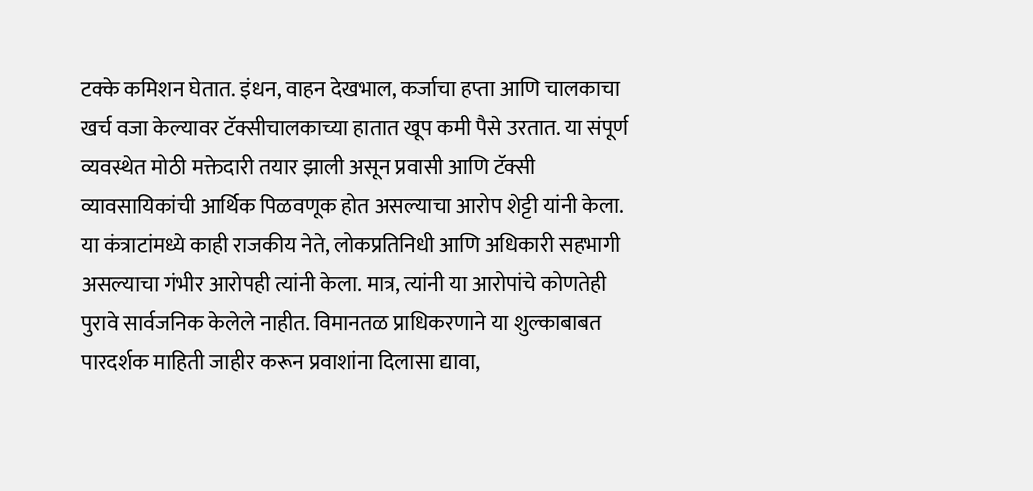टक्के कमिशन घेतात. इंधन, वाहन देखभाल, कर्जाचा हप्ता आणि चालकाचा खर्च वजा केल्यावर टॅक्सीचालकाच्या हातात खूप कमी पैसे उरतात. या संपूर्ण व्यवस्थेत मोठी मक्तेदारी तयार झाली असून प्रवासी आणि टॅक्सी व्यावसायिकांची आर्थिक पिळवणूक होत असल्याचा आरोप शेट्टी यांनी केला. या कंत्राटांमध्ये काही राजकीय नेते, लोकप्रतिनिधी आणि अधिकारी सहभागी असल्याचा गंभीर आरोपही त्यांनी केला. मात्र, त्यांनी या आरोपांचे कोणतेही पुरावे सार्वजनिक केलेले नाहीत. विमानतळ प्राधिकरणाने या शुल्काबाबत पारदर्शक माहिती जाहीर करून प्रवाशांना दिलासा द्यावा,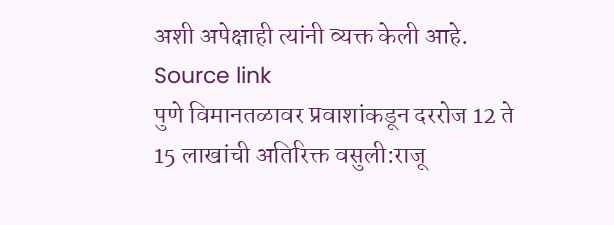अशी अपेक्षाही त्यांनी व्यक्त केली आहे.
Source link
पुणे विमानतळावर प्रवाशांकडून दररोज 12 ते 15 लाखांची अतिरिक्त वसुली:राजू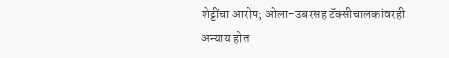शेट्टींचा आरोप; ओला-उबरसह टॅक्सीचालकांवरही अन्याय होत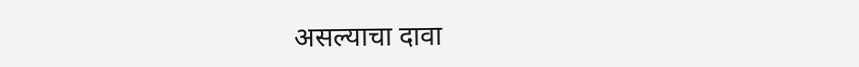असल्याचा दावा